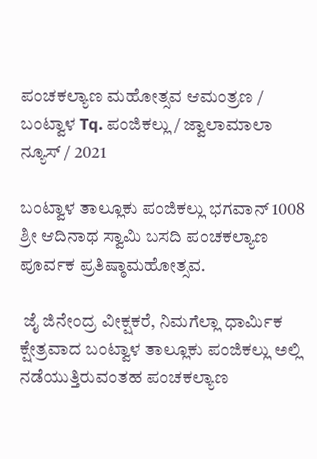ಪಂಚಕಲ್ಯಾಣ ಮಹೋತ್ಸವ ಆಮಂತ್ರಣ / ಬಂಟ್ವಾಳ Tq. ಪಂಜಿಕಲ್ಲು / ಜ್ವಾಲಾಮಾಲಾ ನ್ಯೂಸ್ / 2021

ಬಂಟ್ವಾಳ ತಾಲ್ಲೂಕು ಪಂಜಿಕಲ್ಲು ಭಗವಾನ್ 1008 ಶ್ರೀ ಆದಿನಾಥ ಸ್ವಾಮಿ ಬಸದಿ ಪಂಚಕಲ್ಯಾಣ ಪೂರ್ವಕ ಪ್ರತಿಷ್ಠಾಮಹೋತ್ಸವ.

 ಜೈ ಜಿನೇಂದ್ರ ವೀಕ್ಷಕರೆ, ನಿಮಗೆಲ್ಲಾ ಧಾರ್ಮಿಕ ಕ್ಷೇತ್ರವಾದ ಬಂಟ್ವಾಳ ತಾಲ್ಲೂಕು ಪಂಜಿಕಲ್ಲು ಅಲ್ಲಿ ನಡೆಯುತ್ತಿರುವಂತಹ ಪಂಚಕಲ್ಯಾಣ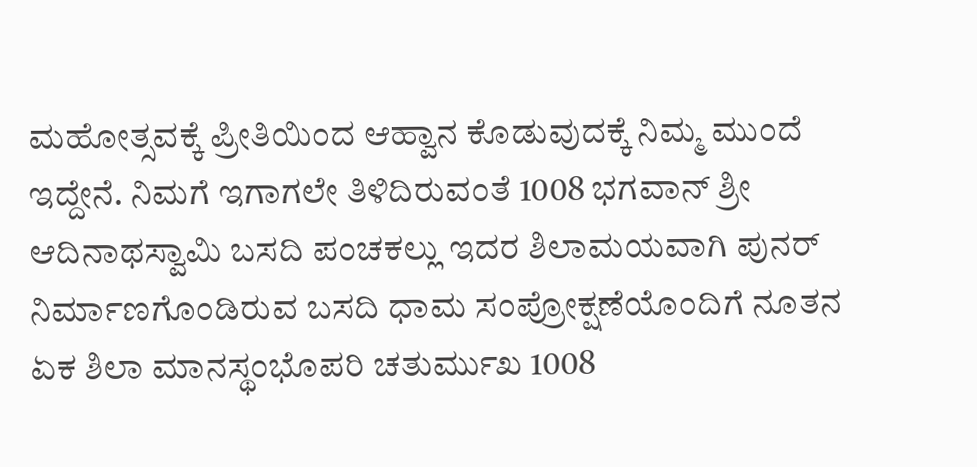ಮಹೋತ್ಸವಕ್ಕೆ ಪ್ರೀತಿಯಿಂದ ಆಹ್ವಾನ ಕೊಡುವುದಕ್ಕೆ ನಿಮ್ಮ ಮುಂದೆ ಇದ್ದೇನೆ. ನಿಮಗೆ ಇಗಾಗಲೇ ತಿಳಿದಿರುವಂತೆ 1008 ಭಗವಾನ್ ಶ್ರೀ ಆದಿನಾಥಸ್ವಾಮಿ ಬಸದಿ ಪಂಚಕಲ್ಲು ಇದರ ಶಿಲಾಮಯವಾಗಿ ಪುನರ್ ನಿರ್ಮಾಣಗೊಂಡಿರುವ ಬಸದಿ ಧಾಮ ಸಂಪ್ರೋಕ್ಷಣೆಯೊಂದಿಗೆ ನೂತನ ಏಕ ಶಿಲಾ ಮಾನಸ್ಥಂಭೊಪರಿ ಚತುರ್ಮುಖ 1008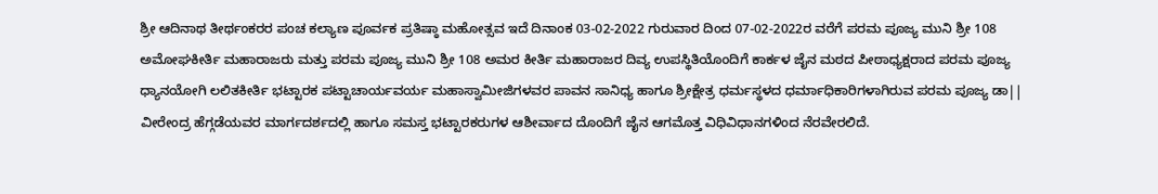ಶ್ರೀ ಆದಿನಾಥ ತೀರ್ಥಂಕರರ ಪಂಚ ಕಲ್ಯಾಣ ಪೂರ್ವಕ ಪ್ರತಿಷ್ಠಾ ಮಹೋತ್ಸವ ಇದೆ ದಿನಾಂಕ 03-02-2022 ಗುರುವಾರ ದಿಂದ 07-02-2022ರ ವರೆಗೆ ಪರಮ ಪೂಜ್ಯ ಮುನಿ ಶ್ರೀ 108 ಅಮೋಘಕೀರ್ತಿ ಮಹಾರಾಜರು ಮತ್ತು ಪರಮ ಪೂಜ್ಯ ಮುನಿ ಶ್ರೀ 108 ಅಮರ ಕೀರ್ತಿ ಮಹಾರಾಜರ ದಿವ್ಯ ಉಪಸ್ಥಿತಿಯೊಂದಿಗೆ ಕಾರ್ಕಳ ಜೈನ ಮಠದ ಪೀಠಾಧ್ಯಕ್ಷರಾದ ಪರಮ ಪೂಜ್ಯ ಧ್ಯಾನಯೋಗಿ ಲಲಿತಕೀರ್ತಿ ಭಟ್ಟಾರಕ ಪಟ್ಟಾಚಾರ್ಯವರ್ಯ ಮಹಾಸ್ವಾಮೀಜಿಗಳವರ ಪಾವನ ಸಾನಿಧ್ಯ ಹಾಗೂ ಶ್ರೀಕ್ಷೇತ್ರ ಧರ್ಮಸ್ಥಳದ ಧರ್ಮಾಧಿಕಾರಿಗಳಾಗಿರುವ ಪರಮ ಪೂಜ್ಯ ಡಾ|| ವೀರೇಂದ್ರ ಹೆಗ್ಗಡೆಯವರ ಮಾರ್ಗದರ್ಶದಲ್ಲಿ ಹಾಗೂ ಸಮಸ್ತ ಭಟ್ಟಾರಕರುಗಳ ಆಶೀರ್ವಾದ ದೊಂದಿಗೆ ಜೈನ ಆಗಮೊತ್ತ ವಿಧಿವಿಧಾನಗಳಿಂದ ನೆರವೇರಲಿದೆ.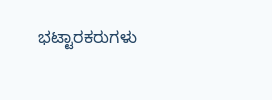ಭಟ್ಟಾರಕರುಗಳು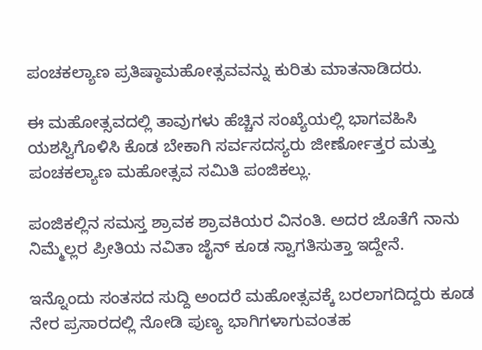ಪಂಚಕಲ್ಯಾಣ ಪ್ರತಿಷ್ಠಾಮಹೋತ್ಸವವನ್ನು ಕುರಿತು ಮಾತನಾಡಿದರು.

ಈ ಮಹೋತ್ಸವದಲ್ಲಿ ತಾವುಗಳು ಹೆಚ್ಚಿನ ಸಂಖ್ಯೆಯಲ್ಲಿ ಭಾಗವಹಿಸಿ ಯಶಸ್ವಿಗೊಳಿಸಿ ಕೊಡ ಬೇಕಾಗಿ ಸರ್ವಸದಸ್ಯರು ಜೀರ್ಣೋತ್ತರ ಮತ್ತು ಪಂಚಕಲ್ಯಾಣ ಮಹೋತ್ಸವ ಸಮಿತಿ ಪಂಜಿಕಲ್ಲು.

ಪಂಜಿಕಲ್ಲಿನ ಸಮಸ್ತ ಶ್ರಾವಕ ಶ್ರಾವಕಿಯರ ವಿನಂತಿ. ಅದರ ಜೊತೆಗೆ ನಾನು ನಿಮ್ಮೆಲ್ಲರ ಪ್ರೀತಿಯ ನವಿತಾ ಜೈನ್ ಕೂಡ ಸ್ವಾಗತಿಸುತ್ತಾ ಇದ್ದೇನೆ.

ಇನ್ನೊಂದು ಸಂತಸದ ಸುದ್ದಿ ಅಂದರೆ ಮಹೋತ್ಸವಕ್ಕೆ ಬರಲಾಗದಿದ್ದರು ಕೂಡ ನೇರ ಪ್ರಸಾರದಲ್ಲಿ ನೋಡಿ ಪುಣ್ಯ ಭಾಗಿಗಳಾಗುವಂತಹ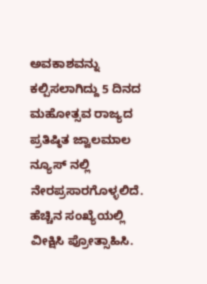ಅವಕಾಶವನ್ನು ಕಲ್ಪಿಸಲಾಗಿದ್ದು 5 ದಿನದ ಮಹೋತ್ಸವ ರಾಜ್ಯದ ಪ್ರತಿಷ್ಠಿತ ಜ್ವಾಲಮಾಲ ನ್ಯೂಸ್ ನಲ್ಲಿ ನೇರಪ್ರಸಾರಗೊಳ್ಳಲಿದೆ. ಹೆಚ್ಚಿನ ಸಂಖ್ಯೆಯಲ್ಲಿ ವೀಕ್ಷಿಸಿ ಪ್ರೋತ್ಸಾಹಿಸಿ.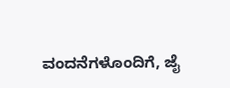ವಂದನೆಗಳೊಂದಿಗೆ, ಜೈ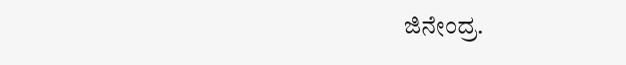ಜಿನೇಂದ್ರ.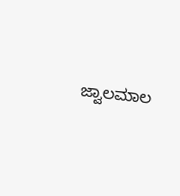ಜ್ವಾಲಮಾಲ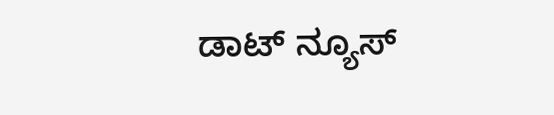ಡಾಟ್ ನ್ಯೂಸ್